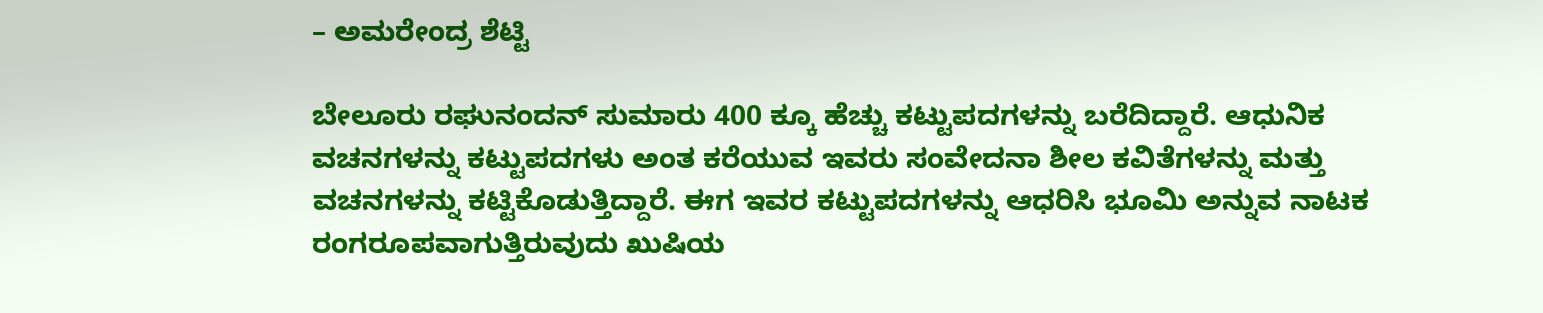– ಅಮರೇಂದ್ರ ಶೆಟ್ಟಿ

ಬೇಲೂರು ರಘುನಂದನ್ ಸುಮಾರು 400 ಕ್ಕೂ ಹೆಚ್ಚು ಕಟ್ಟುಪದಗಳನ್ನು ಬರೆದಿದ್ದಾರೆ. ಆಧುನಿಕ ವಚನಗಳನ್ನು ಕಟ್ಟುಪದಗಳು ಅಂತ ಕರೆಯುವ ಇವರು ಸಂವೇದನಾ ಶೀಲ ಕವಿತೆಗಳನ್ನು ಮತ್ತು ವಚನಗಳನ್ನು ಕಟ್ಟಿಕೊಡುತ್ತಿದ್ದಾರೆ. ಈಗ ಇವರ ಕಟ್ಟುಪದಗಳನ್ನು ಆಧರಿಸಿ ಭೂಮಿ ಅನ್ನುವ ನಾಟಕ ರಂಗರೂಪವಾಗುತ್ತಿರುವುದು ಖುಷಿಯ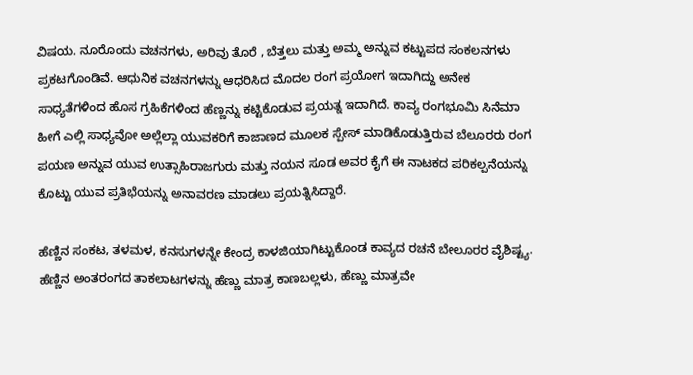ವಿಷಯ. ನೂರೊಂದು ವಚನಗಳು, ಅರಿವು ತೊರೆ , ಬೆತ್ತಲು ಮತ್ತು ಅಮ್ಮ ಅನ್ನುವ ಕಟ್ಟುಪದ ಸಂಕಲನಗಳು ಪ್ರಕಟಗೊಂಡಿವೆ. ಆಧುನಿಕ ವಚನಗಳನ್ನು ಆಧರಿಸಿದ ಮೊದಲ ರಂಗ ಪ್ರಯೋಗ ಇದಾಗಿದ್ದು ಅನೇಕ ಸಾಧ್ಯತೆಗಳಿಂದ ಹೊಸ ಗ್ರಹಿಕೆಗಳಿಂದ ಹೆಣ್ಣನ್ನು ಕಟ್ಟಿಕೊಡುವ ಪ್ರಯತ್ನ ಇದಾಗಿದೆ. ಕಾವ್ಯ ರಂಗಭೂಮಿ ಸಿನೆಮಾ ಹೀಗೆ ಎಲ್ಲಿ ಸಾಧ್ಯವೋ ಅಲ್ಲೆಲ್ಲಾ ಯುವಕರಿಗೆ ಕಾಜಾಣದ ಮೂಲಕ ಸ್ಪೇಸ್ ಮಾಡಿಕೊಡುತ್ತಿರುವ ಬೆಲೂರರು ರಂಗ ಪಯಣ ಅನ್ನುವ ಯುವ ಉತ್ಸಾಹಿರಾಜಗುರು ಮತ್ತು ನಯನ ಸೂಡ ಅವರ ಕೈಗೆ ಈ ನಾಟಕದ ಪರಿಕಲ್ಪನೆಯನ್ನು ಕೊಟ್ಟು ಯುವ ಪ್ರತಿಭೆಯನ್ನು ಅನಾವರಣ ಮಾಡಲು ಪ್ರಯತ್ನಿಸಿದ್ದಾರೆ.

ಹೆಣ್ಣಿನ ಸಂಕಟ, ತಳಮಳ, ಕನಸುಗಳನ್ನೇ ಕೇಂದ್ರ ಕಾಳಜಿಯಾಗಿಟ್ಟುಕೊಂಡ ಕಾವ್ಯದ ರಚನೆ ಬೇಲೂರರ ವೈಶಿಷ್ಟ್ಯ. ಹೆಣ್ಣಿನ ಅಂತರಂಗದ ತಾಕಲಾಟಗಳನ್ನು ಹೆಣ್ಣು ಮಾತ್ರ ಕಾಣಬಲ್ಲಳು, ಹೆಣ್ಣು ಮಾತ್ರವೇ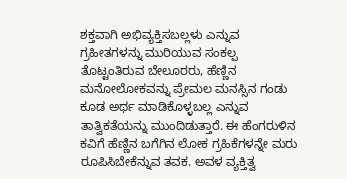ಶಕ್ತವಾಗಿ ಅಭಿವ್ಯಕ್ತಿಸಬಲ್ಲಳು ಎನ್ನುವ ಗ್ರಹೀತಗಳನ್ನು ಮುರಿಯುವ ಸಂಕಲ್ಪ ತೊಟ್ಟಂತಿರುವ ಬೇಲೂರರು, ಹೆಣ್ಣಿನ ಮನೋಲೋಕವನ್ನು ಪ್ರೇಮಲ ಮನಸ್ಸಿನ ಗಂಡು ಕೂಡ ಅರ್ಥ ಮಾಡಿಕೊಳ್ಳಬಲ್ಲ ಎನ್ನುವ ತಾತ್ವಿಕತೆಯನ್ನು ಮುಂದಿಡುತ್ತಾರೆ. ಈ ಹೆಂಗರುಳಿನ ಕವಿಗೆ ಹೆಣ್ಣಿನ ಬಗೆಗಿನ ಲೋಕ ಗ್ರಹಿಕೆಗಳನ್ನೇ ಮರು ರೂಪಿಸಿಬೇಕೆನ್ನುವ ತವಕ. ಅವಳ ವ್ಯಕ್ತಿತ್ವ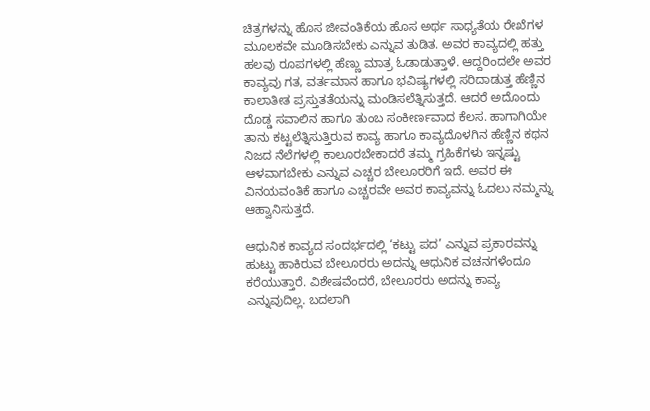ಚಿತ್ರಗಳನ್ನು ಹೊಸ ಜೀವಂತಿಕೆಯ ಹೊಸ ಅರ್ಥ ಸಾಧ್ಯತೆಯ ರೇಖೆಗಳ ಮೂಲಕವೇ ಮೂಡಿಸಬೇಕು ಎನ್ನುವ ತುಡಿತ. ಅವರ ಕಾವ್ಯದಲ್ಲಿ ಹತ್ತು ಹಲವು ರೂಪಗಳಲ್ಲಿ ಹೆಣ್ಣು ಮಾತ್ರ ಓಡಾಡುತ್ತಾಳೆ. ಆದ್ದರಿಂದಲೇ ಅವರ ಕಾವ್ಯವು ಗತ, ವರ್ತಮಾನ ಹಾಗೂ ಭವಿಷ್ಯಗಳಲ್ಲಿ ಸರಿದಾಡುತ್ತ ಹೆಣ್ಣಿನ ಕಾಲಾತೀತ ಪ್ರಸ್ತುತತೆಯನ್ನು ಮಂಡಿಸಲೆತ್ನಿಸುತ್ತದೆ. ಆದರೆ ಅದೊಂದು ದೊಡ್ಡ ಸವಾಲಿನ ಹಾಗೂ ತುಂಬ ಸಂಕೀರ್ಣವಾದ ಕೆಲಸ. ಹಾಗಾಗಿಯೇ ತಾನು ಕಟ್ಟಲೆತ್ನಿಸುತ್ತಿರುವ ಕಾವ್ಯ ಹಾಗೂ ಕಾವ್ಯದೊಳಗಿನ ಹೆಣ್ಣಿನ ಕಥನ ನಿಜದ ನೆಲೆಗಳಲ್ಲಿ ಕಾಲೂರಬೇಕಾದರೆ ತಮ್ಮ ಗ್ರಹಿಕೆಗಳು ಇನ್ನಷ್ಟು ಆಳವಾಗಬೇಕು ಎನ್ನುವ ಎಚ್ಚರ ಬೇಲೂರರಿಗೆ ಇದೆ. ಅವರ ಈ ವಿನಯವಂತಿಕೆ ಹಾಗೂ ಎಚ್ಚರವೇ ಅವರ ಕಾವ್ಯವನ್ನು ಓದಲು ನಮ್ಮನ್ನು ಆಹ್ವಾನಿಸುತ್ತದೆ.

ಆಧುನಿಕ ಕಾವ್ಯದ ಸಂದರ್ಭದಲ್ಲಿ ‘ಕಟ್ಟು ಪದ’ ಎನ್ನುವ ಪ್ರಕಾರವನ್ನು ಹುಟ್ಟು ಹಾಕಿರುವ ಬೇಲೂರರು ಅದನ್ನು ಆಧುನಿಕ ವಚನಗಳೆಂದೂ ಕರೆಯುತ್ತಾರೆ. ವಿಶೇಷವೆಂದರೆ, ಬೇಲೂರರು ಅದನ್ನು ಕಾವ್ಯ ಎನ್ನುವುದಿಲ್ಲ. ಬದಲಾಗಿ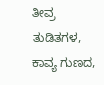ತೀವ್ರ ತುಡಿತಗಳ, ಕಾವ್ಯ ಗುಣದ,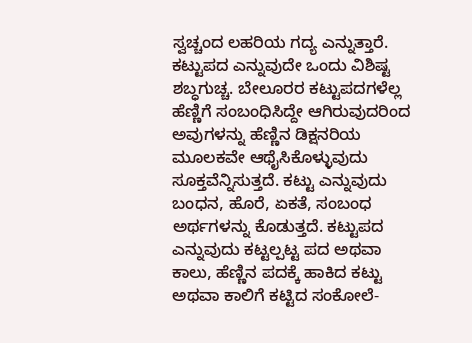ಸ್ವಚ್ಚಂದ ಲಹರಿಯ ಗದ್ಯ ಎನ್ನುತ್ತಾರೆ. ಕಟ್ಟುಪದ ಎನ್ನುವುದೇ ಒಂದು ವಿಶಿಷ್ಟ ಶಬ್ಧಗುಚ್ಚ. ಬೇಲೂರರ ಕಟ್ಟುಪದಗಳೆಲ್ಲ ಹೆಣ್ಣಿಗೆ ಸಂಬಂಧಿಸಿದ್ದೇ ಆಗಿರುವುದರಿಂದ ಅವುಗಳನ್ನು ಹೆಣ್ಣಿನ ಡಿಕ್ಷನರಿಯ ಮೂಲಕವೇ ಆಥೈಸಿಕೊಳ್ಳುವುದು ಸೂಕ್ತವೆನ್ನಿಸುತ್ತದೆ. ಕಟ್ಟು ಎನ್ನುವುದು ಬಂಧನ, ಹೊರೆ, ಏಕತೆ, ಸಂಬಂಧ ಅರ್ಥಗಳನ್ನು ಕೊಡುತ್ತದೆ. ಕಟ್ಟುಪದ ಎನ್ನುವುದು ಕಟ್ಟಲ್ಪಟ್ಟ ಪದ ಅಥವಾ ಕಾಲು, ಹೆಣ್ಣಿನ ಪದಕ್ಕೆ ಹಾಕಿದ ಕಟ್ಟು ಅಥವಾ ಕಾಲಿಗೆ ಕಟ್ಟಿದ ಸಂಕೋಲೆ-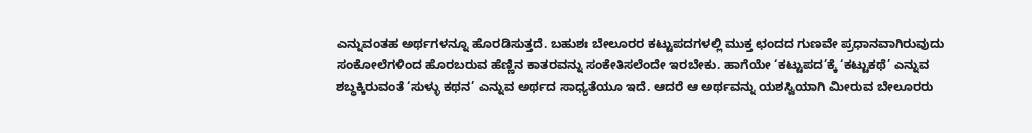ಎನ್ನುವಂತಹ ಅರ್ಥಗಳನ್ನೂ ಹೊರಡಿಸುತ್ತದೆ. ಬಹುಶಃ ಬೇಲೂರರ ಕಟ್ಟುಪದಗಳಲ್ಲಿ ಮುಕ್ತ ಛಂದದ ಗುಣವೇ ಪ್ರಧಾನವಾಗಿರುವುದು ಸಂಕೋಲೆಗಳಿಂದ ಹೊರಬರುವ ಹೆಣ್ಣಿನ ಕಾತರವನ್ನು ಸಂಕೇತಿಸಲೆಂದೇ ಇರಬೇಕು. ಹಾಗೆಯೇ ‘ಕಟ್ಟುಪದ’ಕ್ಕೆ ‘ಕಟ್ಟುಕಥೆ’ ಎನ್ನುವ ಶಬ್ಧಕ್ಕಿರುವಂತೆ ‘ಸುಳ್ಳು ಕಥನ’ ಎನ್ನುವ ಅರ್ಥದ ಸಾಧ್ಯತೆಯೂ ಇದೆ. ಆದರೆ ಆ ಅರ್ಥವನ್ನು ಯಶಸ್ವಿಯಾಗಿ ಮೀರುವ ಬೇಲೂರರು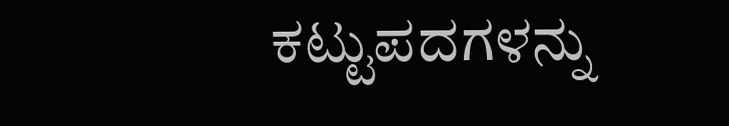ಕಟ್ಟುಪದಗಳನ್ನು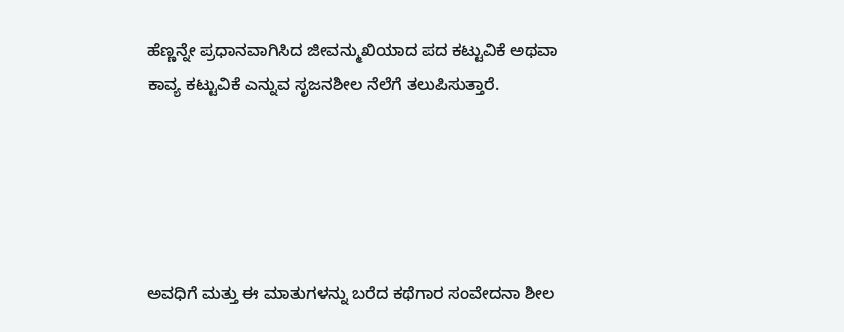ಹೆಣ್ಣನ್ನೇ ಪ್ರಧಾನವಾಗಿಸಿದ ಜೀವನ್ಮುಖಿಯಾದ ಪದ ಕಟ್ಟುವಿಕೆ ಅಥವಾ ಕಾವ್ಯ ಕಟ್ಟುವಿಕೆ ಎನ್ನುವ ಸೃಜನಶೀಲ ನೆಲೆಗೆ ತಲುಪಿಸುತ್ತಾರೆ.





ಅವಧಿಗೆ ಮತ್ತು ಈ ಮಾತುಗಳನ್ನು ಬರೆದ ಕಥೆಗಾರ ಸಂವೇದನಾ ಶೀಲ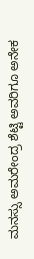ಮನಸ್ಸು ಅಮರೇಂದ್ರ ಶೆಟ್ಟಿ ಅವರಿಗೂ ಅನೇಕ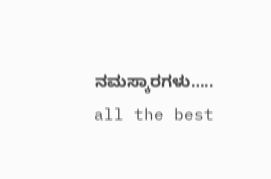ನಮಸ್ಕಾರಗಳು…..
all the best